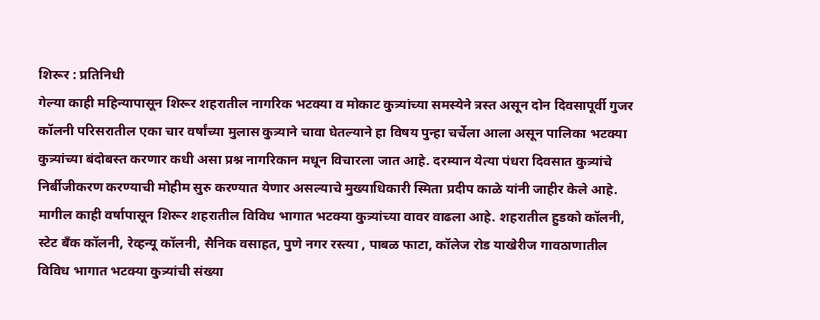शिरूर : प्रतिनिधी
गेल्या काही महिन्यापासून शिरूर शहरातील नागरिक भटक्या व मोकाट कुत्र्यांच्या समस्येने त्रस्त असून दोन दिवसापूर्वी गुजर कॉलनी परिसरातील एका चार वर्षांच्या मुलास कुत्र्याने चावा घेतल्याने हा विषय पुन्हा चर्चेला आला असून पालिका भटक्या कुत्र्यांच्या बंदोबस्त करणार कधी असा प्रश्न नागरिकान मधून विचारला जात आहे. दरम्यान येत्या पंधरा दिवसात कुत्र्यांचे निर्बीजीकरण करण्याची मोहीम सुरु करण्यात येणार असल्याचे मुख्याधिकारी स्मिता प्रदीप काळे यांनी जाहीर केले आहे.
मागील काही वर्षापासून शिरूर शहरातील विविध भागात भटक्या कुत्र्यांच्या वावर वाढला आहे. शहरातील हुडको कॉलनी, स्टेट बँक कॉलनी, रेव्हन्यू कॉलनी, सैनिक वसाहत, पुणे नगर रस्त्या , पाबळ फाटा, कॉलेज रोड याखेरीज गावठाणातील विविध भागात भटक्या कुत्र्यांची संख्या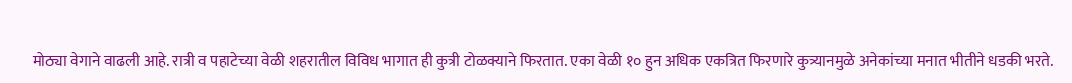मोठ्या वेगाने वाढली आहे. रात्री व पहाटेच्या वेळी शहरातील विविध भागात ही कुत्री टोळक्याने फिरतात. एका वेळी १० हुन अधिक एकत्रित फिरणारे कुत्र्यानमुळे अनेकांच्या मनात भीतीने धडकी भरते.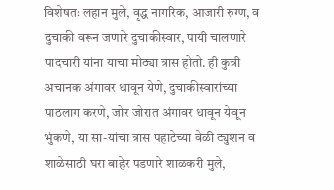विशेषतः लहान मुले, वृद्ध नागरिक, आजारी रुग्ण, व दुचाकी वरून जणारे दुचाकीस्वार, पायी चालणारे पादचारी यांना याचा मोठ्या त्रास होतो. ही कुत्री अचानक अंगावर धावून येणे, दुचाकीस्वारांच्या पाठलाग करणे, जोर जोरात अंगावर धावून येवून भुंकणे, या सा-यांचा त्रास पहाटेच्या वेळी ट्युशन व शाळेसाठी घरा बाहेर पडणारे शाळकरी मुले,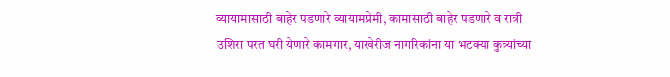व्यायामासाठी बाहेर पडणारे व्यायामप्रेमी, कामासाठी बाहेर पडणारे व रात्री उशिरा परत घरी येणारे कामगार, याखेरीज नागरिकांना या भटक्या कुत्र्यांच्या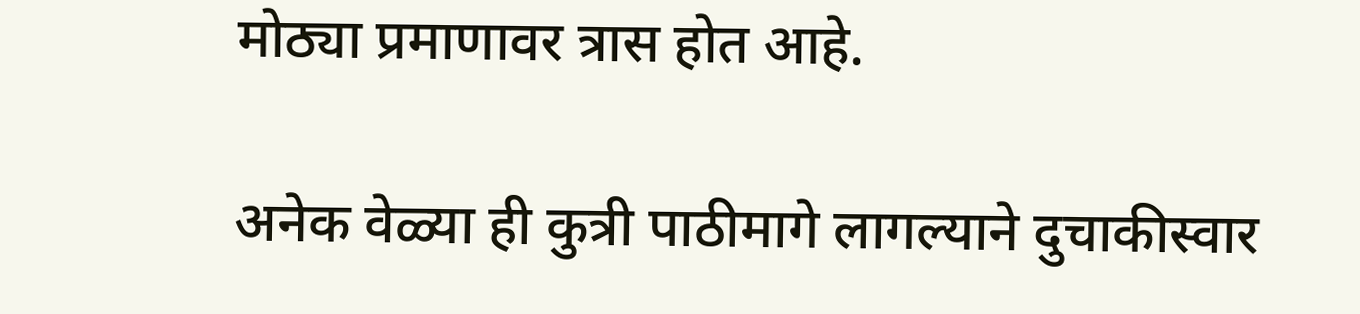मोठ्या प्रमाणावर त्रास होत आहे.

अनेक वेळ्या ही कुत्री पाठीमागे लागल्याने दुचाकीस्वार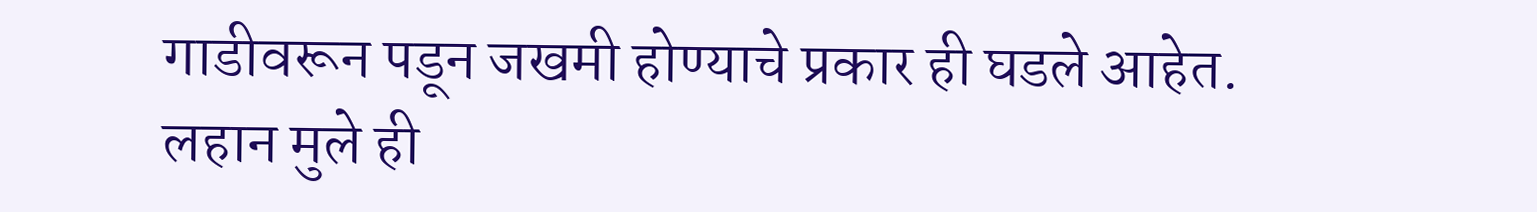गाडीवरून पडून जखमी होण्याचे प्रकार ही घडले आहेत. लहान मुले ही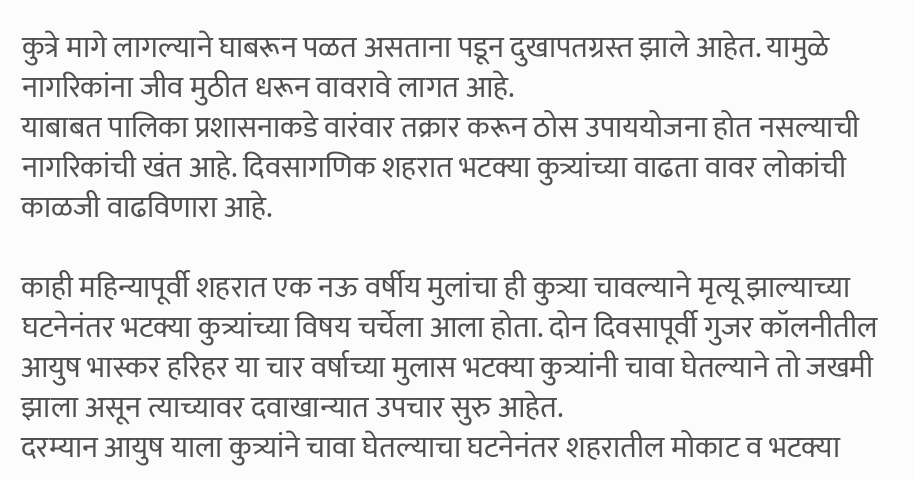कुत्रे मागे लागल्याने घाबरून पळत असताना पडून दुखापतग्रस्त झाले आहेत. यामुळे नागरिकांना जीव मुठीत धरून वावरावे लागत आहे.
याबाबत पालिका प्रशासनाकडे वारंवार तक्रार करून ठोस उपाययोजना होत नसल्याची नागरिकांची खंत आहे. दिवसागणिक शहरात भटक्या कुत्र्यांच्या वाढता वावर लोकांची काळजी वाढविणारा आहे.

काही महिन्यापूर्वी शहरात एक नऊ वर्षीय मुलांचा ही कुत्र्या चावल्याने मृत्यू झाल्याच्या घटनेनंतर भटक्या कुत्र्यांच्या विषय चर्चेला आला होता. दोन दिवसापूर्वी गुजर कॉलनीतील आयुष भास्कर हरिहर या चार वर्षाच्या मुलास भटक्या कुत्र्यांनी चावा घेतल्याने तो जखमी झाला असून त्याच्यावर दवाखान्यात उपचार सुरु आहेत.
दरम्यान आयुष याला कुत्र्यांने चावा घेतल्याचा घटनेनंतर शहरातील मोकाट व भटक्या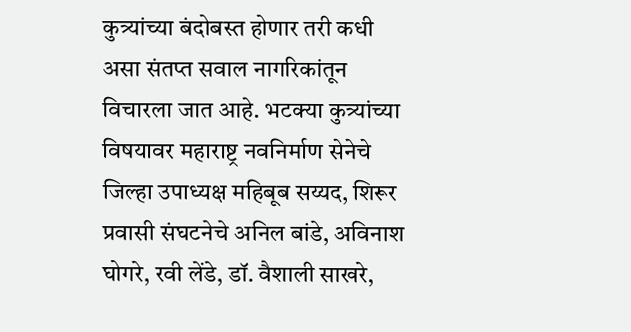कुत्र्यांच्या बंदोबस्त होणार तरी कधी असा संतप्त सवाल नागरिकांतून विचारला जात आहे. भटक्या कुत्र्यांच्या विषयावर महाराष्ट्र नवनिर्माण सेनेचे जिल्हा उपाध्यक्ष महिबूब सय्यद, शिरूर प्रवासी संघटनेचे अनिल बांडे, अविनाश घोगरे, रवी लेंडे, डॉ. वैशाली साखरे,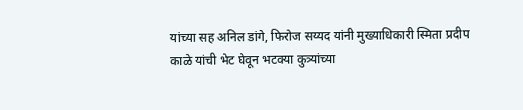यांच्या सह अनिल डांगे, फिरोज सय्यद यांनी मुख्याधिकारी स्मिता प्रदीप काळे यांची भेट घेवून भटक्या कुत्र्यांच्या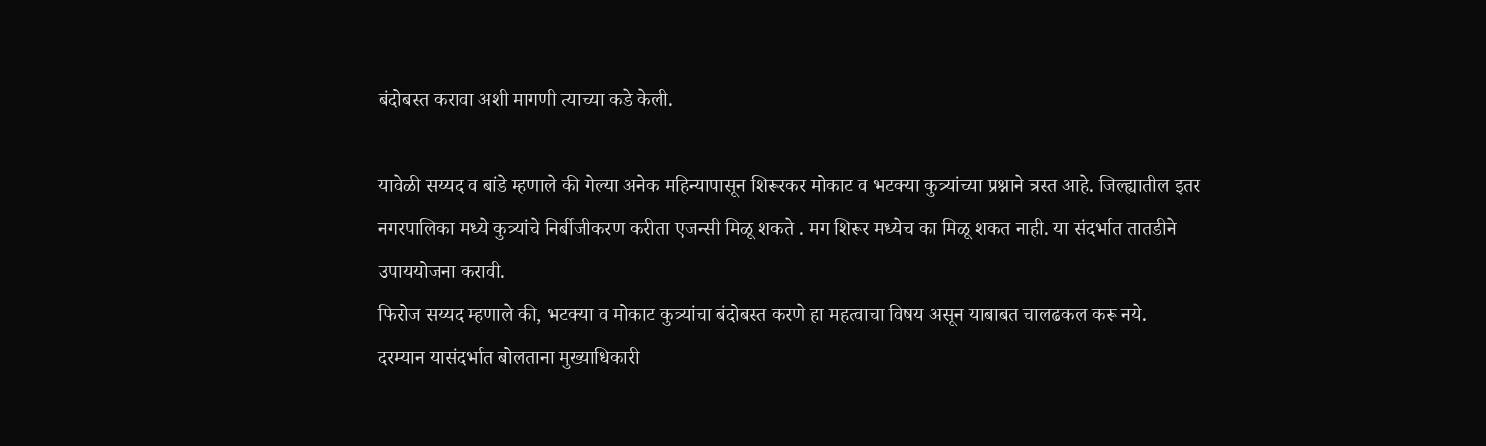बंदोबस्त करावा अशी मागणी त्याच्या कडे केली.

यावेळी सय्यद व बांडे म्हणाले की गेल्या अनेक महिन्यापासून शिरूरकर मोकाट व भटक्या कुत्र्यांच्या प्रश्नाने त्रस्त आहे. जिल्ह्यातील इतर नगरपालिका मध्ये कुत्र्यांचे निर्बीजीकरण करीता एजन्सी मिळू शकते . मग शिरूर मध्येच का मिळू शकत नाही. या संदर्भात तातडीने उपाययोजना करावी.
फिरोज सय्यद म्हणाले की, भटक्या व मोकाट कुत्र्यांचा बंदोबस्त करणे हा महत्वाचा विषय असून याबाबत चालढकल करू नये.
दरम्यान यासंदर्भात बोलताना मुख्याधिकारी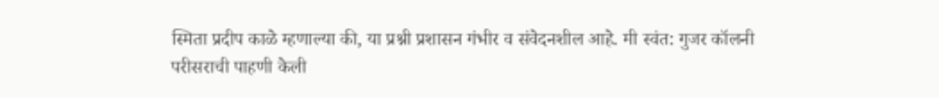स्मिता प्रदीप काळे म्हणाल्या की, या प्रश्नी प्रशासन गंभीर व संवेदनशील आहे. मी स्वंत: गुजर कॉलनी परीसराची पाहणी केली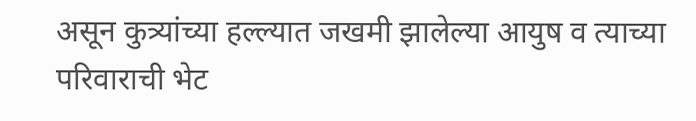असून कुत्र्यांच्या हल्ल्यात जखमी झालेल्या आयुष व त्याच्या परिवाराची भेट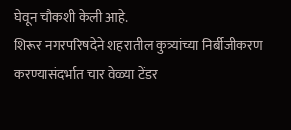घेवून चौकशी केली आहे.
शिरूर नगरपरिषदेने शहरातील कुत्र्यांच्या निर्बीजीकरण करण्यासंदर्भात चार वेळ्या टेंडर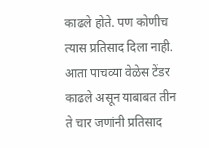काढले होते. पण कोणीच त्यास प्रतिसाद दिला नाही. आता पाचव्या वेळेस टेंडर काढले असून याबाबत तीन ते चार जणांनी प्रतिसाद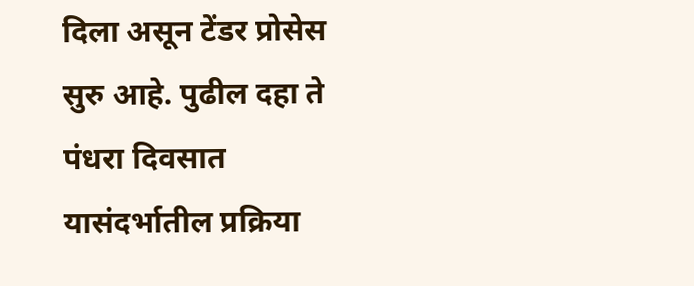दिला असून टेंडर प्रोसेस सुरु आहे. पुढील दहा ते पंधरा दिवसात यासंदर्भातील प्रक्रिया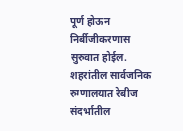पूर्ण होऊन निर्बीजीकरणास सुरुवात होईल. शहरांतील सार्वजनिक रुग्णालयात रेबीज संदर्भातील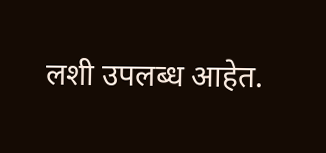लशी उपलब्ध आहेत.